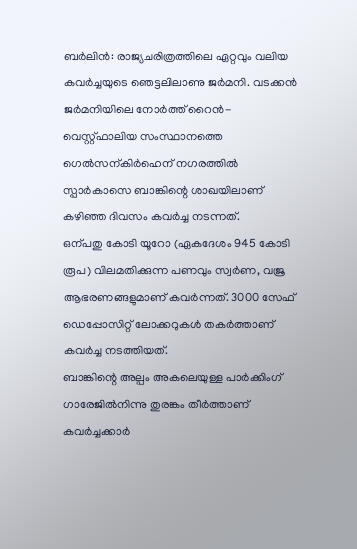ബർലിൻ: രാജ്യചരിത്രത്തിലെ ഏറ്റവും വലിയ കവർച്ചയുടെ ഞെട്ടലിലാണു ജർമനി. വടക്കൻ ജർമനിയിലെ നോർത്ത് റൈൻ-വെസ്റ്റ്ഫാലിയ സംസ്ഥാനത്തെ ഗെൽസന്കിർഹെന് നഗരത്തിൽ സ്പാർകാസെ ബാങ്കിന്റെ ശാഖയിലാണ് കഴിഞ്ഞ ദിവസം കവർച്ച നടന്നത്.
ഒന്പതു കോടി യൂറോ (ഏകദേശം 945 കോടി രൂപ) വിലമതിക്കുന്ന പണവും സ്വർണ, വജ്ര ആഭരണങ്ങളുമാണ് കവർന്നത്. 3000 സേഫ് ഡെപ്പോസിറ്റ് ലോക്കറുകൾ തകർത്താണ് കവർച്ച നടത്തിയത്.
ബാങ്കിന്റെ അല്പം അകലെയുള്ള പാർക്കിംഗ് ഗാരേജിൽനിന്നു തുരങ്കം തീർത്താണ് കവർച്ചക്കാർ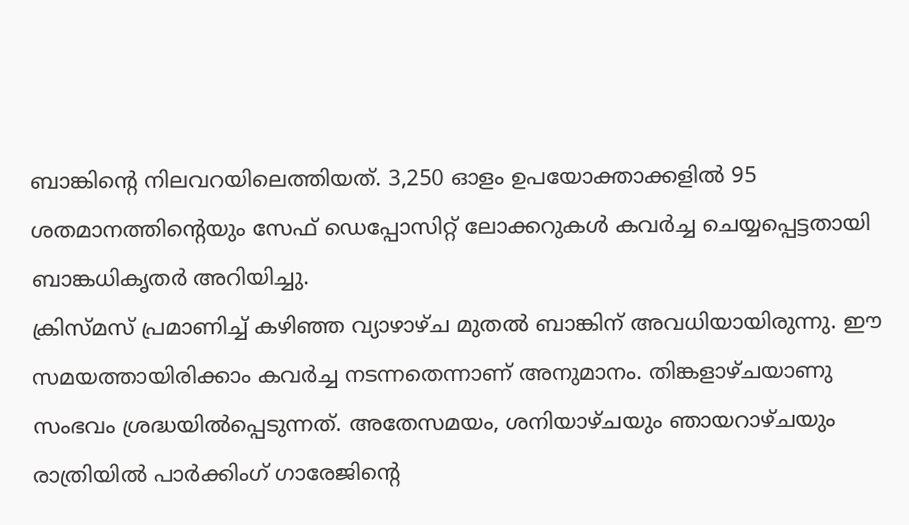ബാങ്കിന്റെ നിലവറയിലെത്തിയത്. 3,250 ഓളം ഉപയോക്താക്കളിൽ 95 ശതമാനത്തിന്റെയും സേഫ് ഡെപ്പോസിറ്റ് ലോക്കറുകൾ കവർച്ച ചെയ്യപ്പെട്ടതായി ബാങ്കധികൃതർ അറിയിച്ചു.
ക്രിസ്മസ് പ്രമാണിച്ച് കഴിഞ്ഞ വ്യാഴാഴ്ച മുതൽ ബാങ്കിന് അവധിയായിരുന്നു. ഈ സമയത്തായിരിക്കാം കവർച്ച നടന്നതെന്നാണ് അനുമാനം. തിങ്കളാഴ്ചയാണു സംഭവം ശ്രദ്ധയിൽപ്പെടുന്നത്. അതേസമയം, ശനിയാഴ്ചയും ഞായറാഴ്ചയും രാത്രിയിൽ പാർക്കിംഗ് ഗാരേജിന്റെ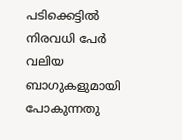പടിക്കെട്ടിൽ നിരവധി പേർ വലിയ ബാഗുകളുമായി പോകുന്നതു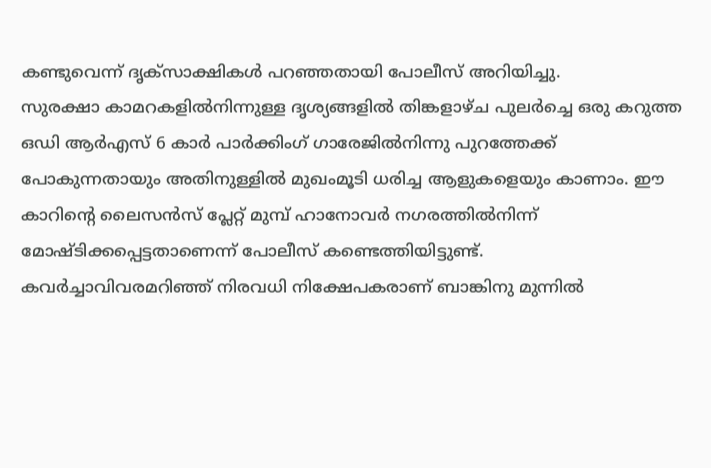കണ്ടുവെന്ന് ദൃക്സാക്ഷികൾ പറഞ്ഞതായി പോലീസ് അറിയിച്ചു.
സുരക്ഷാ കാമറകളിൽനിന്നുള്ള ദൃശ്യങ്ങളിൽ തിങ്കളാഴ്ച പുലർച്ചെ ഒരു കറുത്ത ഒഡി ആർഎസ് 6 കാർ പാർക്കിംഗ് ഗാരേജിൽനിന്നു പുറത്തേക്ക് പോകുന്നതായും അതിനുള്ളിൽ മുഖംമൂടി ധരിച്ച ആളുകളെയും കാണാം. ഈ കാറിന്റെ ലൈസൻസ് പ്ലേറ്റ് മുമ്പ് ഹാനോവർ നഗരത്തിൽനിന്ന് മോഷ്ടിക്കപ്പെട്ടതാണെന്ന് പോലീസ് കണ്ടെത്തിയിട്ടുണ്ട്.
കവർച്ചാവിവരമറിഞ്ഞ് നിരവധി നിക്ഷേപകരാണ് ബാങ്കിനു മുന്നിൽ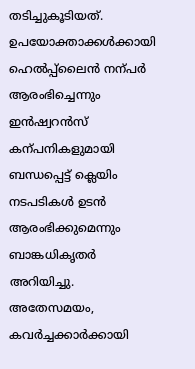തടിച്ചുകൂടിയത്. ഉപയോക്താക്കൾക്കായി ഹെൽപ്പ്ലൈൻ നന്പർ ആരംഭിച്ചെന്നും ഇൻഷ്വറൻസ് കന്പനികളുമായി ബന്ധപ്പെട്ട് ക്ലെയിം നടപടികൾ ഉടൻ ആരംഭിക്കുമെന്നും ബാങ്കധികൃതർ അറിയിച്ചു. അതേസമയം, കവർച്ചക്കാർക്കായി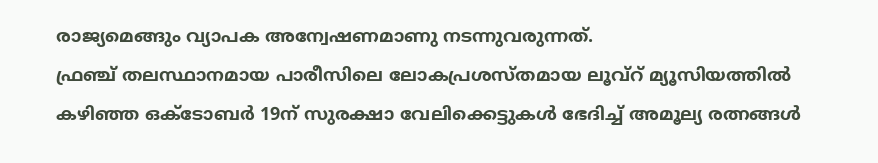രാജ്യമെങ്ങും വ്യാപക അന്വേഷണമാണു നടന്നുവരുന്നത്.
ഫ്രഞ്ച് തലസ്ഥാനമായ പാരീസിലെ ലോകപ്രശസ്തമായ ലൂവ്റ് മ്യൂസിയത്തിൽ കഴിഞ്ഞ ഒക്ടോബർ 19ന് സുരക്ഷാ വേലിക്കെട്ടുകൾ ഭേദിച്ച് അമൂല്യ രത്നങ്ങൾ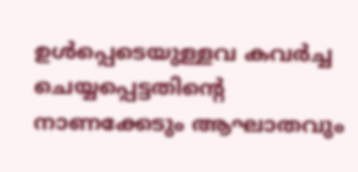ഉൾപ്പെടെയുള്ളവ കവർച്ച ചെയ്യപ്പെട്ടതിന്റെ നാണക്കേടും ആഘാതവും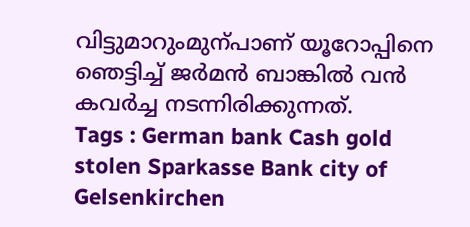വിട്ടുമാറുംമുന്പാണ് യൂറോപ്പിനെ ഞെട്ടിച്ച് ജർമൻ ബാങ്കിൽ വൻ കവർച്ച നടന്നിരിക്കുന്നത്.
Tags : German bank Cash gold stolen Sparkasse Bank city of Gelsenkirchen